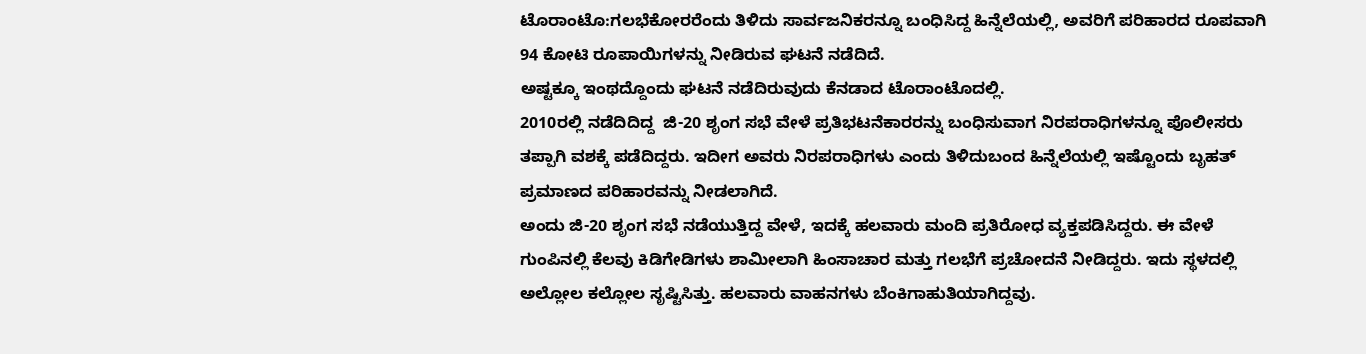ಟೊರಾಂಟೊ:ಗಲಭೆಕೋರರೆಂದು ತಿಳಿದು ಸಾರ್ವಜನಿಕರನ್ನೂ ಬಂಧಿಸಿದ್ದ ಹಿನ್ನೆಲೆಯಲ್ಲಿ, ಅವರಿಗೆ ಪರಿಹಾರದ ರೂಪವಾಗಿ 94 ಕೋಟಿ ರೂಪಾಯಿಗಳನ್ನು ನೀಡಿರುವ ಘಟನೆ ನಡೆದಿದೆ.
ಅಷ್ಟಕ್ಕೂ ಇಂಥದ್ದೊಂದು ಘಟನೆ ನಡೆದಿರುವುದು ಕೆನಡಾದ ಟೊರಾಂಟೊದಲ್ಲಿ.
2010ರಲ್ಲಿ ನಡೆದಿದಿದ್ದ  ಜಿ-20 ಶೃಂಗ ಸಭೆ ವೇಳೆ ಪ್ರತಿಭಟನೆಕಾರರನ್ನು ಬಂಧಿಸುವಾಗ ನಿರಪರಾಧಿಗಳನ್ನೂ ಪೊಲೀಸರು ತಪ್ಪಾಗಿ ವಶಕ್ಕೆ ಪಡೆದಿದ್ದರು. ಇದೀಗ ಅವರು ನಿರಪರಾಧಿಗಳು ಎಂದು ತಿಳಿದುಬಂದ ಹಿನ್ನೆಲೆಯಲ್ಲಿ ಇಷ್ಟೊಂದು ಬೃಹತ್‌ ಪ್ರಮಾಣದ ಪರಿಹಾರವನ್ನು ನೀಡಲಾಗಿದೆ.
ಅಂದು ಜಿ-20 ಶೃಂಗ ಸಭೆ ನಡೆಯುತ್ತಿದ್ದ ವೇಳೆ, ಇದಕ್ಕೆ ಹಲವಾರು ಮಂದಿ ಪ್ರತಿರೋಧ ವ್ಯಕ್ತಪಡಿಸಿದ್ದರು. ಈ ವೇಳೆ ಗುಂಪಿನಲ್ಲಿ ಕೆಲವು ಕಿಡಿಗೇಡಿಗಳು ಶಾಮೀಲಾಗಿ ಹಿಂಸಾಚಾರ ಮತ್ತು ಗಲಭೆಗೆ ಪ್ರಚೋದನೆ ನೀಡಿದ್ದರು. ಇದು ಸ್ಥಳದಲ್ಲಿ ಅಲ್ಲೋಲ ಕಲ್ಲೋಲ ಸೃಷ್ಟಿಸಿತ್ತು. ಹಲವಾರು ವಾಹನಗಳು ಬೆಂಕಿಗಾಹುತಿಯಾಗಿದ್ದವು.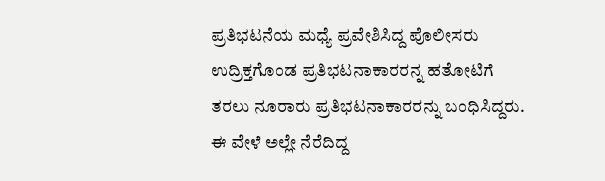ಪ್ರತಿಭಟನೆಯ ಮಧ್ಯೆ ಪ್ರವೇಶಿಸಿದ್ದ ಪೊಲೀಸರು ಉದ್ರಿಕ್ತಗೊಂಡ ಪ್ರತಿಭಟನಾಕಾರರನ್ನ ಹತೋಟಿಗೆ ತರಲು ನೂರಾರು ಪ್ರತಿಭಟನಾಕಾರರನ್ನು ಬಂಧಿಸಿದ್ದರು. ಈ ವೇಳೆ ಅಲ್ಲೇ ನೆರೆದಿದ್ದ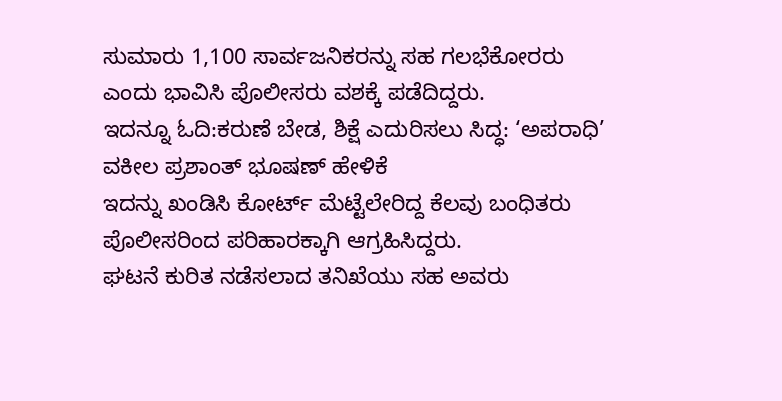ಸುಮಾರು 1,100 ಸಾರ್ವಜನಿಕರನ್ನು ಸಹ ಗಲಭೆಕೋರರು ಎಂದು ಭಾವಿಸಿ ಪೊಲೀಸರು ವಶಕ್ಕೆ ಪಡೆದಿದ್ದರು.
ಇದನ್ನೂ ಓದಿ:ಕರುಣೆ ಬೇಡ, ಶಿಕ್ಷೆ ಎದುರಿಸಲು ಸಿದ್ಧ: ‘ಅಪರಾಧಿ’ ವಕೀಲ ಪ್ರಶಾಂತ್‌ ಭೂಷಣ್‌ ಹೇಳಿಕೆ
ಇದನ್ನು ಖಂಡಿಸಿ ಕೋರ್ಟ್ ಮೆಟ್ಟೆಲೇರಿದ್ದ ಕೆಲವು ಬಂಧಿತರು ಪೊಲೀಸರಿಂದ ಪರಿಹಾರಕ್ಕಾಗಿ ಆಗ್ರಹಿಸಿದ್ದರು.
ಘಟನೆ ಕುರಿತ ನಡೆಸಲಾದ ತನಿಖೆಯು ಸಹ ಅವರು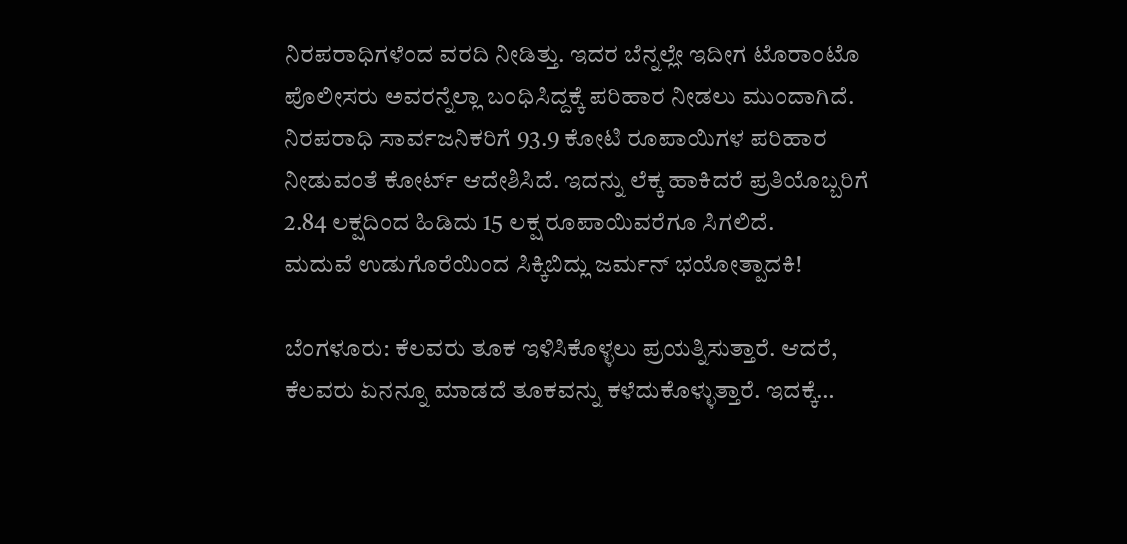ನಿರಪರಾಧಿಗಳೆಂದ ವರದಿ ನೀಡಿತ್ತು. ಇದರ ಬೆನ್ನಲ್ಲೇ ಇದೀಗ ಟೊರಾಂಟೊ ಪೊಲೀಸರು ಅವರನ್ನೆಲ್ಲಾ ಬಂಧಿಸಿದ್ದಕ್ಕೆ ಪರಿಹಾರ ನೀಡಲು ಮುಂದಾಗಿದೆ. ನಿರಪರಾಧಿ ಸಾರ್ವಜನಿಕರಿಗೆ 93.9 ಕೋಟಿ ರೂಪಾಯಿಗಳ ಪರಿಹಾರ ನೀಡುವಂತೆ ಕೋರ್ಟ್‌ ಆದೇಶಿಸಿದೆ. ಇದನ್ನು ಲೆಕ್ಕ ಹಾಕಿದರೆ ಪ್ರತಿಯೊಬ್ಬರಿಗೆ 2.84 ಲಕ್ಷದಿಂದ ಹಿಡಿದು 15 ಲಕ್ಷ ರೂಪಾಯಿವರೆಗೂ ಸಿಗಲಿದೆ.
ಮದುವೆ ಉಡುಗೊರೆಯಿಂದ ಸಿಕ್ಕಿಬಿದ್ಲು ಜರ್ಮನ್‌ ಭಯೋತ್ಪಾದಕಿ!

ಬೆಂಗಳೂರು: ಕೆಲವರು ತೂಕ ಇಳಿಸಿಕೊಳ್ಳಲು ಪ್ರಯತ್ನಿಸುತ್ತಾರೆ. ಆದರೆ, ಕೆಲವರು ಏನನ್ನೂ ಮಾಡದೆ ತೂಕವನ್ನು ಕಳೆದುಕೊಳ್ಳುತ್ತಾರೆ. ಇದಕ್ಕೆ…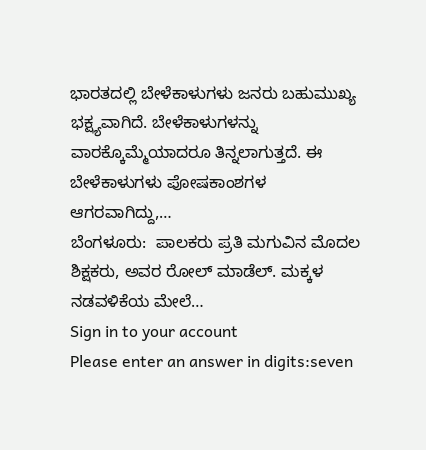ಭಾರತದಲ್ಲಿ ಬೇಳೆಕಾಳುಗಳು ಜನರು ಬಹುಮುಖ್ಯ ಭಕ್ಷ್ಯವಾಗಿದೆ. ಬೇಳೆಕಾಳುಗಳನ್ನು ವಾರಕ್ಕೊಮ್ಮೆಯಾದರೂ ತಿನ್ನಲಾಗುತ್ತದೆ. ಈ ಬೇಳೆಕಾಳುಗಳು ಪೋಷಕಾಂಶಗಳ ಆಗರವಾಗಿದ್ದು,…
ಬೆಂಗಳೂರು:  ಪಾಲಕರು ಪ್ರತಿ ಮಗುವಿನ ಮೊದಲ ಶಿಕ್ಷಕರು, ಅವರ ರೋಲ್ ಮಾಡೆಲ್. ಮಕ್ಕಳ ನಡವಳಿಕೆಯ ಮೇಲೆ…
Sign in to your account
Please enter an answer in digits:seven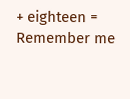+ eighteen =
Remember me